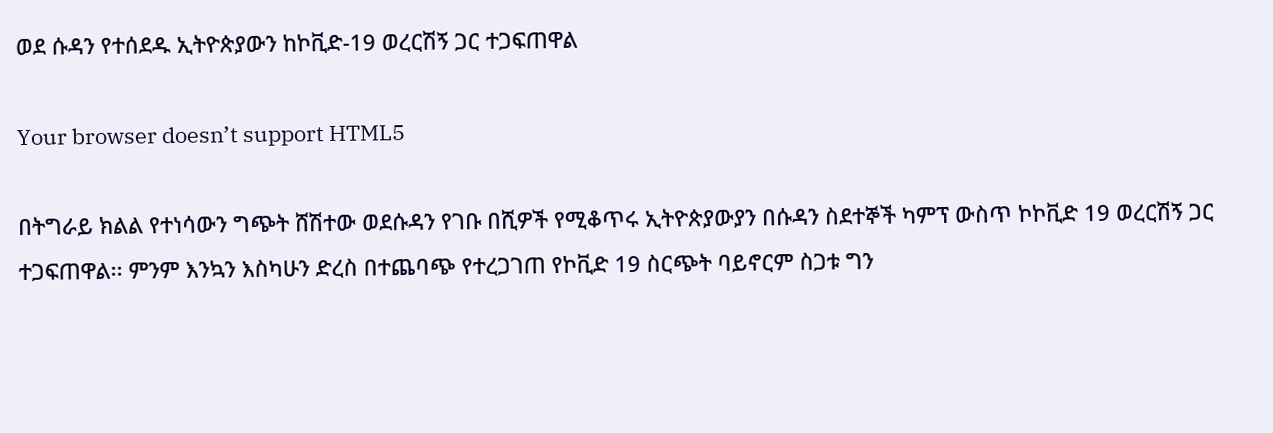ወደ ሱዳን የተሰደዱ ኢትዮጵያውን ከኮቪድ-19 ወረርሽኝ ጋር ተጋፍጠዋል

Your browser doesn’t support HTML5

በትግራይ ክልል የተነሳውን ግጭት ሸሽተው ወደሱዳን የገቡ በሺዎች የሚቆጥሩ ኢትዮጵያውያን በሱዳን ስደተኞች ካምፕ ውስጥ ኮኮቪድ 19 ወረርሽኝ ጋር ተጋፍጠዋል፡፡ ምንም እንኳን እስካሁን ድረስ በተጨባጭ የተረጋገጠ የኮቪድ 19 ስርጭት ባይኖርም ስጋቱ ግን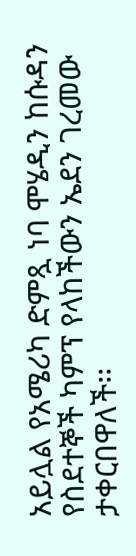አይሏል የአሜሪካ ድምጿ ነባ ሞሄዲን ከሱዳን የስደተኞች ካምፕ የላከችውን ኤደን ገረመው ታቀርበዋለች፡፡